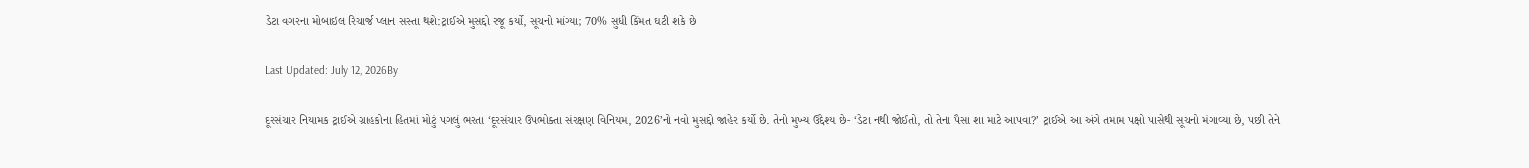ડેટા વગરના મોબાઇલ રિચાર્જ પ્લાન સસ્તા થશે:ટ્રાઈએ મુસદ્દો રજૂ કર્યો, સૂચનો માંગ્યા; 70% સુધી કિંમત ઘટી શકે છે

Last Updated: July 12, 2026By

દૂરસંચાર નિયામક ટ્રાઈએ ગ્રાહકોના હિતમાં મોટું પગલું ભરતા ‘દૂરસંચાર ઉપભોક્તા સંરક્ષણ વિનિયમ, 2026’નો નવો મુસદ્દો જાહેર કર્યો છે. તેનો મુખ્ય ઉદ્દેશ્ય છે- ‘ડેટા નથી જોઈતો, તો તેના પૈસા શા માટે આપવા?’ ટ્રાઈએ આ અંગે તમામ પક્ષો પાસેથી સૂચનો મંગાવ્યા છે, પછી તેને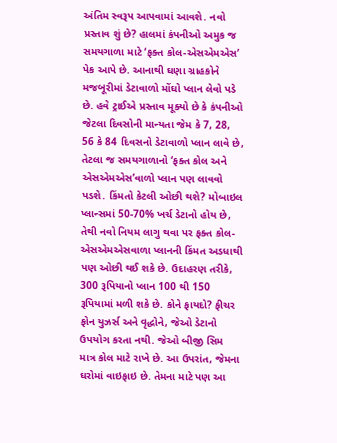અંતિમ સ્વરૂપ આપવામાં આવશે. નવો પ્રસ્તાવ શું છે? હાલમાં કંપનીઓ અમુક જ સમયગાળા માટે ‘ફક્ત કોલ-એસએમએસ’ પેક આપે છે. આનાથી ઘણા ગ્રાહકોને મજબૂરીમાં ડેટાવાળો મોંઘો પ્લાન લેવો પડે છે. હવે ટ્રાઈએ પ્રસ્તાવ મૂક્યો છે કે કંપનીઓ જેટલા દિવસોની માન્યતા જેમ કે 7, 28, 56 કે 84 દિવસનો ડેટાવાળો પ્લાન લાવે છે, તેટલા જ સમયગાળાનો ‘ફક્ત કોલ અને એસએમએસ’વાળો પ્લાન પણ લાવવો પડશે. કિંમતો કેટલી ઓછી થશે? મોબાઇલ પ્લાન્સમાં 50-70% ખર્ચ ડેટાનો હોય છે, તેથી નવો નિયમ લાગુ થવા પર ફક્ત કોલ-એસએમએસવાળા પ્લાનની કિંમત અડધાથી પણ ઓછી થઈ શકે છે. ઉદાહરણ તરીકે, 300 રૂપિયાનો પ્લાન 100 થી 150 રૂપિયામાં મળી શકે છે. કોને ફાયદો? ફીચર ફોન યુઝર્સ અને વૃદ્ધોને, જેઓ ડેટાનો ઉપયોગ કરતા નથી. જેઓ બીજી સિમ માત્ર કોલ માટે રાખે છે. આ ઉપરાંત, જેમના ઘરોમાં વાઇફાઇ છે. તેમના માટે પણ આ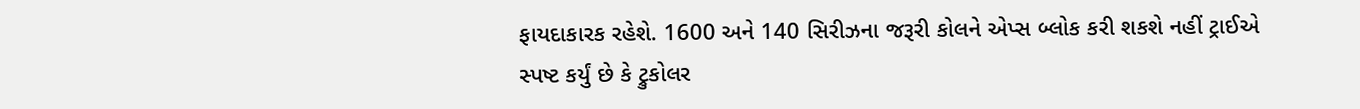ફાયદાકારક રહેશે. 1600 અને 140 સિરીઝના જરૂરી કોલને એપ્સ બ્લોક કરી શકશે નહીં ટ્રાઈએ સ્પષ્ટ કર્યું છે કે ટ્રુકોલર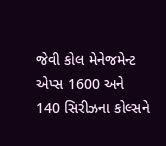જેવી કોલ મેનેજમેન્ટ એપ્સ 1600 અને 140 સિરીઝના કોલ્સને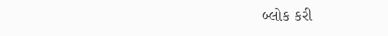બ્લોક કરી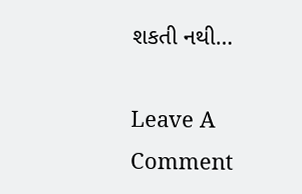શકતી નથી…

Leave A Comment